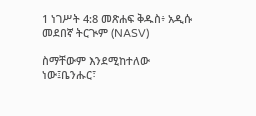1 ነገሥት 4:8 መጽሐፍ ቅዱስ፥ አዲሱ መደበኛ ትርጒም (NASV)

ስማቸውም እንደሚከተለው ነው፤ቤንሑር፣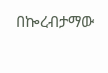በኰረብታማው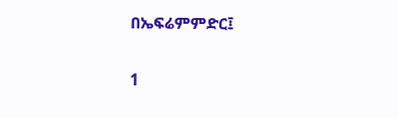በኤፍሬምምድር፤

1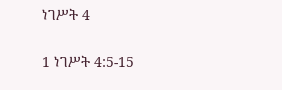ነገሥት 4

1 ነገሥት 4:5-15